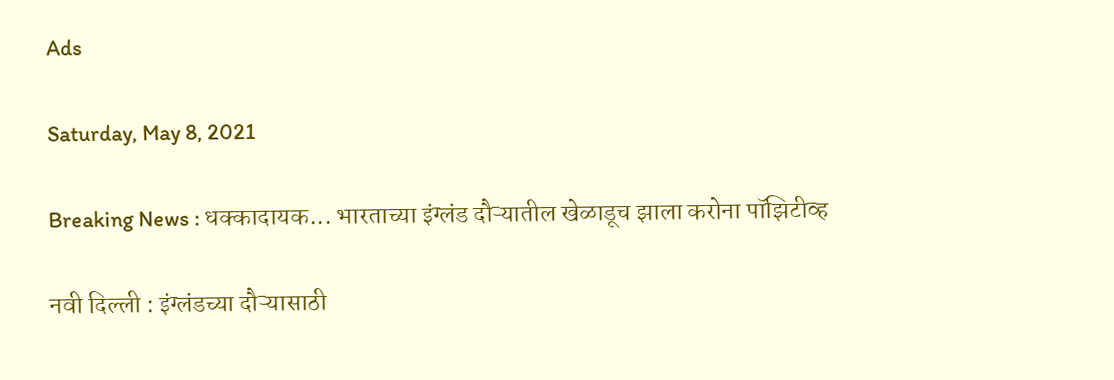Ads

Saturday, May 8, 2021

Breaking News : धक्कादायक... भारताच्या इंग्लंड दौऱ्यातील खेळाडूच झाला करोना पॉझिटीव्ह

नवी दिल्ली : इंग्लंडच्या दौऱ्यासाठी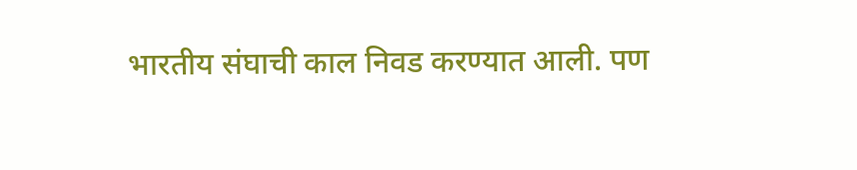भारतीय संघाची काल निवड करण्यात आली. पण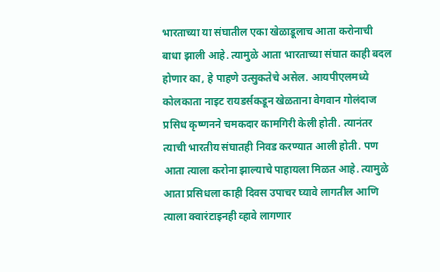भारताच्या या संघातील एका खेळाडूलाच आता करोनाची बाधा झाली आहे. त्यामुळे आता भारताच्या संघात काही बदल होणार का, हे पाहणे उत्सुकतेचे असेल. आयपीएलमध्ये कोलकाता नाइट रायडर्सकडून खेळताना वेगवान गोलंदाज प्रसिध कृष्णनने चमकदार कामगिरी केली होती. त्यानंतर त्याची भारतीय संघातही निवड करण्यात आली होती. पण आता त्याला करोना झाल्याचे पाहायला मिळत आहे. त्यामुळे आता प्रसिधला काही दिवस उपाचर घ्यावे लागतील आणि त्याला क्वारंटाइनही व्हावे लागणार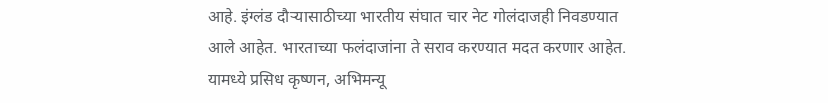आहे. इंग्लंड दौऱ्यासाठीच्या भारतीय संघात चार नेट गोलंदाजही निवडण्यात आले आहेत. भारताच्या फलंदाजांना ते सराव करण्यात मदत करणार आहेत. यामध्ये प्रसिध कृष्णन, अभिमन्यू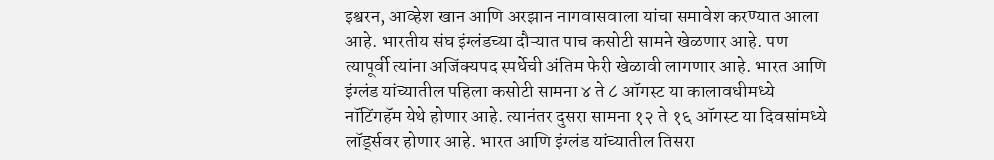इश्वरन, आव्हेश खान आणि अरझान नागवासवाला यांचा समावेश करण्यात आला आहे. भारतीय संघ इंग्लंडच्या दौऱ्यात पाच कसोटी सामने खेळणार आहे. पण त्यापूर्वी त्यांना अजिंक्यपद स्पर्धेची अंतिम फेरी खेळावी लागणार आहे. भारत आणि इंग्लंड यांच्यातील पहिला कसोटी सामना ४ ते ८ ऑगस्ट या कालावधीमध्ये नॉटिंगहॅम येथे होणार आहे. त्यानंतर दुसरा सामना १२ ते १६ ऑगस्ट या दिवसांमध्ये लॉर्ड्सवर होणार आहे. भारत आणि इंग्लंड यांच्यातील तिसरा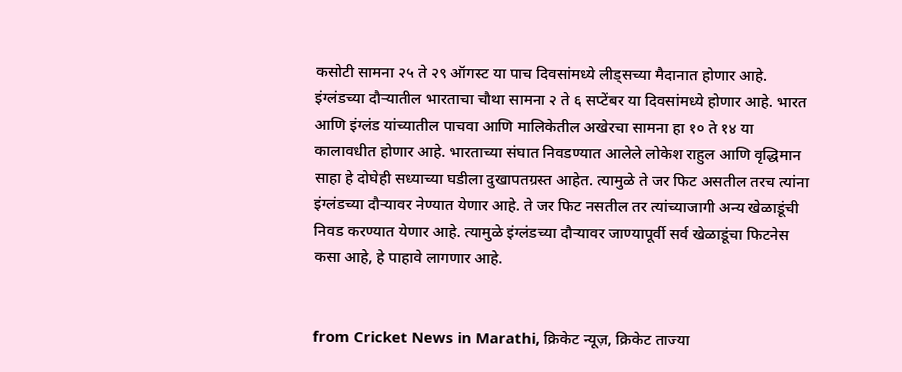कसोटी सामना २५ ते २९ ऑगस्ट या पाच दिवसांमध्ये लीड्सच्या मैदानात होणार आहे. इंग्लंडच्या दौऱ्यातील भारताचा चौथा सामना २ ते ६ सप्टेंबर या दिवसांमध्ये होणार आहे. भारत आणि इंग्लंड यांच्यातील पाचवा आणि मालिकेतील अखेरचा सामना हा १० ते १४ या कालावधीत होणार आहे. भारताच्या संघात निवडण्यात आलेले लोकेश राहुल आणि वृद्धिमान साहा हे दोघेही सध्याच्या घडीला दुखापतग्रस्त आहेत. त्यामुळे ते जर फिट असतील तरच त्यांना इंग्लंडच्या दौऱ्यावर नेण्यात येणार आहे. ते जर फिट नसतील तर त्यांच्याजागी अन्य खेळाडूंची निवड करण्यात येणार आहे. त्यामुळे इंग्लंडच्या दौऱ्यावर जाण्यापूर्वी सर्व खेळाडूंचा फिटनेस कसा आहे, हे पाहावे लागणार आहे.


from Cricket News in Marathi, क्रिकेट न्यूज़, क्रिकेट ताज्या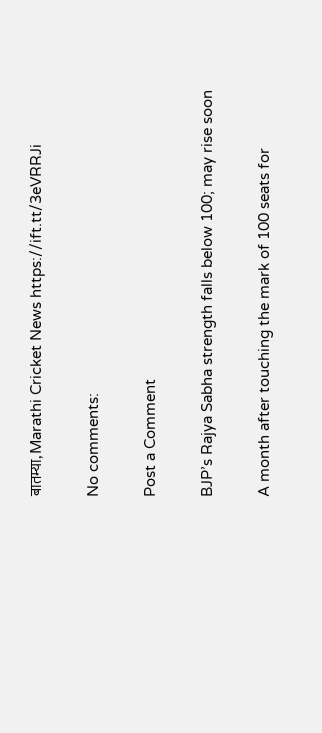बातम्या, Marathi Cricket News https://ift.tt/3eVRRJi

No comments:

Post a Comment

BJP’s Rajya Sabha strength falls below 100; may rise soon

A month after touching the mark of 100 seats for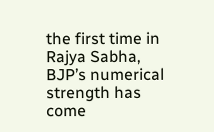the first time in Rajya Sabha, BJP’s numerical strength has come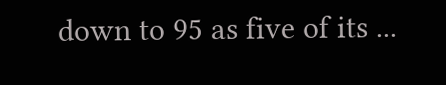down to 95 as five of its ...